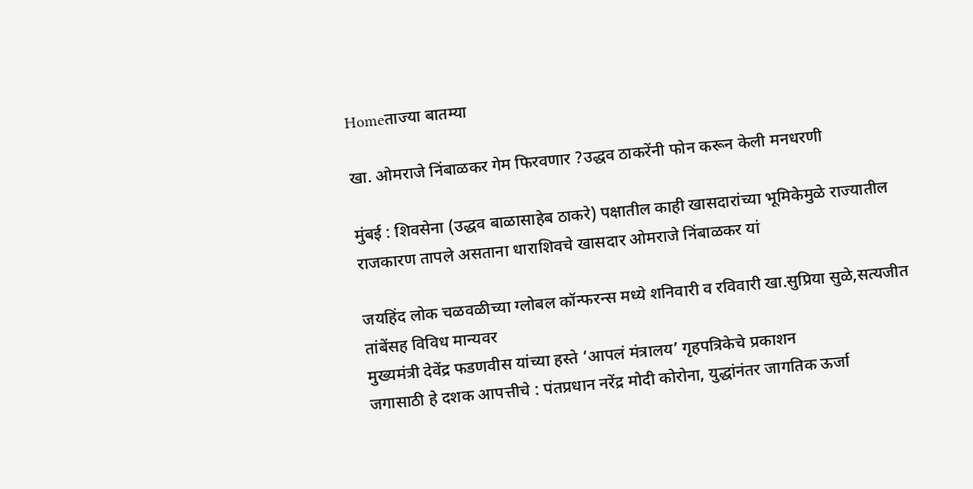Homeताज्या बातम्या

खा. ओमराजे निंबाळकर गेम फिरवणार ?उद्धव ठाकरेंनी फोन करून केली मनधरणी

मुंबई : शिवसेना (उद्धव बाळासाहेब ठाकरे) पक्षातील काही खासदारांच्या भूमिकेमुळे राज्यातील राजकारण तापले असताना धाराशिवचे खासदार ओमराजे निंबाळकर यां

जयहिंद लोक चळवळीच्या ग्लोबल कॉन्फरन्स मध्ये शनिवारी व रविवारी खा.सुप्रिया सुळे,सत्यजीत तांबेंसह विविध मान्यवर
मुख्यमंत्री देवेंद्र फडणवीस यांच्या हस्ते ‘आपलं मंत्रालय’ गृहपत्रिकेचे प्रकाशन
जगासाठी हे दशक आपत्तीचे : पंतप्रधान नरेंद्र मोदी कोरोना, युद्धांनंतर जागतिक ऊर्जा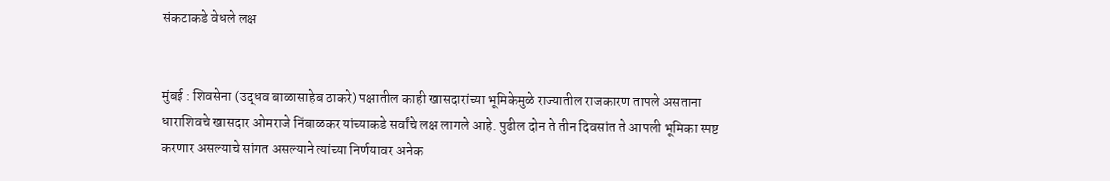संकटाकडे वेधले लक्ष


मुंबई : शिवसेना (उद्धव बाळासाहेब ठाकरे) पक्षातील काही खासदारांच्या भूमिकेमुळे राज्यातील राजकारण तापले असताना धाराशिवचे खासदार ओमराजे निंबाळकर यांच्याकडे सर्वांचे लक्ष लागले आहे. पुढील दोन ते तीन दिवसांत ते आपली भूमिका स्पष्ट करणार असल्याचे सांगत असल्याने त्यांच्या निर्णयावर अनेक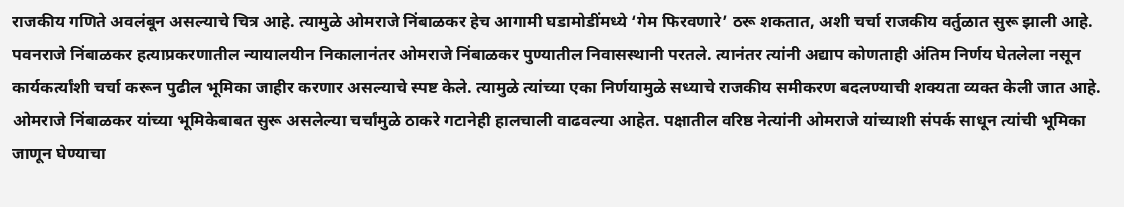राजकीय गणिते अवलंबून असल्याचे चित्र आहे. त्यामुळे ओमराजे निंबाळकर हेच आगामी घडामोडींमध्ये ‘गेम फिरवणारे’ ठरू शकतात, अशी चर्चा राजकीय वर्तुळात सुरू झाली आहे.
पवनराजे निंबाळकर हत्याप्रकरणातील न्यायालयीन निकालानंतर ओमराजे निंबाळकर पुण्यातील निवासस्थानी परतले. त्यानंतर त्यांनी अद्याप कोणताही अंतिम निर्णय घेतलेला नसून कार्यकर्त्यांशी चर्चा करून पुढील भूमिका जाहीर करणार असल्याचे स्पष्ट केले. त्यामुळे त्यांच्या एका निर्णयामुळे सध्याचे राजकीय समीकरण बदलण्याची शक्यता व्यक्त केली जात आहे. ओमराजे निंबाळकर यांच्या भूमिकेबाबत सुरू असलेल्या चर्चांमुळे ठाकरे गटानेही हालचाली वाढवल्या आहेत. पक्षातील वरिष्ठ नेत्यांनी ओमराजे यांच्याशी संपर्क साधून त्यांची भूमिका जाणून घेण्याचा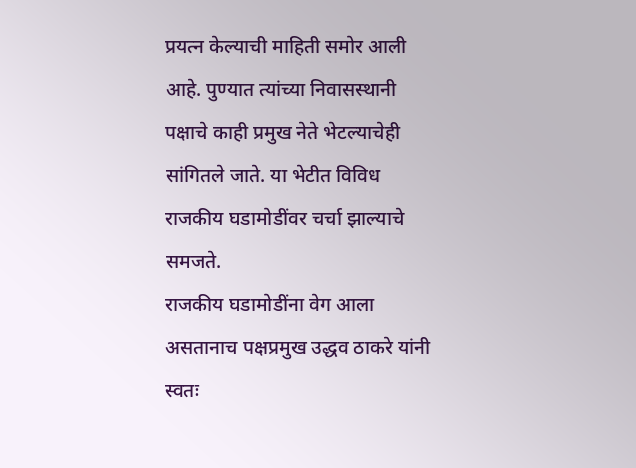प्रयत्न केल्याची माहिती समोर आली आहे. पुण्यात त्यांच्या निवासस्थानी पक्षाचे काही प्रमुख नेते भेटल्याचेही सांगितले जाते. या भेटीत विविध राजकीय घडामोडींवर चर्चा झाल्याचे समजते.
राजकीय घडामोडींना वेग आला असतानाच पक्षप्रमुख उद्धव ठाकरे यांनी स्वतः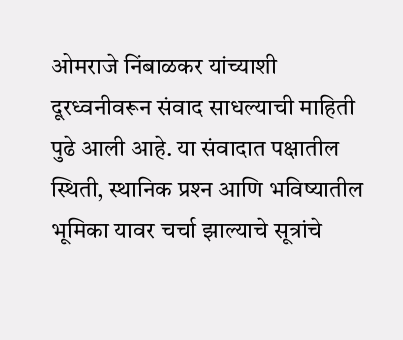ओमराजे निंबाळकर यांच्याशी दूरध्वनीवरून संवाद साधल्याची माहिती पुढे आली आहे. या संवादात पक्षातील स्थिती, स्थानिक प्रश्‍न आणि भविष्यातील भूमिका यावर चर्चा झाल्याचे सूत्रांचे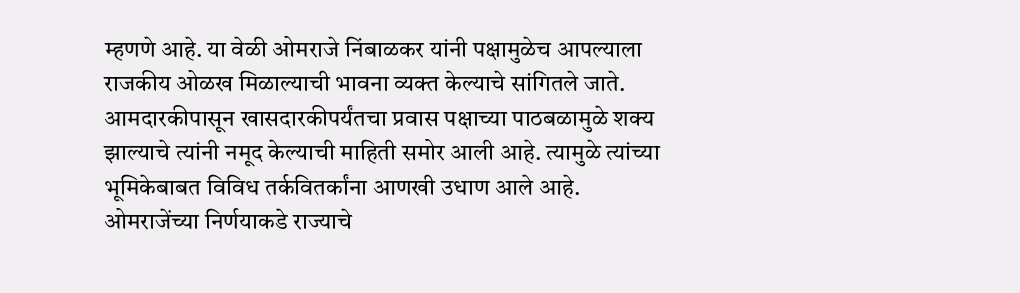म्हणणे आहे. या वेळी ओमराजे निंबाळकर यांनी पक्षामुळेच आपल्याला राजकीय ओळख मिळाल्याची भावना व्यक्त केल्याचे सांगितले जाते. आमदारकीपासून खासदारकीपर्यंतचा प्रवास पक्षाच्या पाठबळामुळे शक्य झाल्याचे त्यांनी नमूद केल्याची माहिती समोर आली आहे. त्यामुळे त्यांच्या भूमिकेबाबत विविध तर्कवितर्कांना आणखी उधाण आले आहे.
ओमराजेंच्या निर्णयाकडे राज्याचे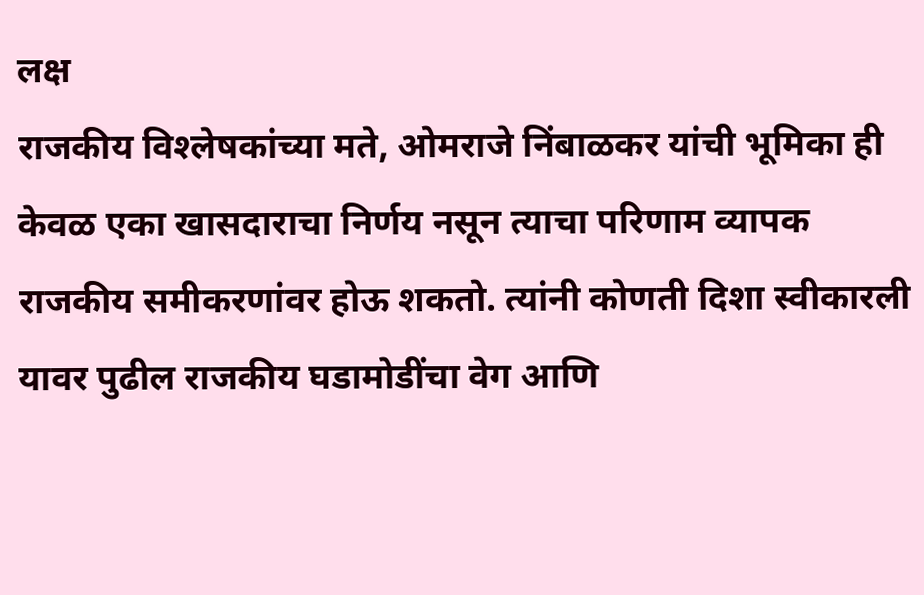लक्ष
राजकीय विश्‍लेषकांच्या मते, ओमराजे निंबाळकर यांची भूमिका ही केवळ एका खासदाराचा निर्णय नसून त्याचा परिणाम व्यापक राजकीय समीकरणांवर होऊ शकतो. त्यांनी कोणती दिशा स्वीकारली यावर पुढील राजकीय घडामोडींचा वेग आणि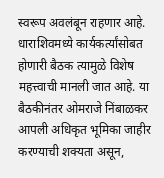स्वरूप अवलंबून राहणार आहे. धाराशिवमध्ये कार्यकर्त्यांसोबत होणारी बैठक त्यामुळे विशेष महत्त्वाची मानली जात आहे. या बैठकीनंतर ओमराजे निंबाळकर आपली अधिकृत भूमिका जाहीर करण्याची शक्यता असून,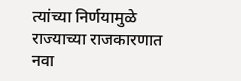त्यांच्या निर्णयामुळे राज्याच्या राजकारणात नवा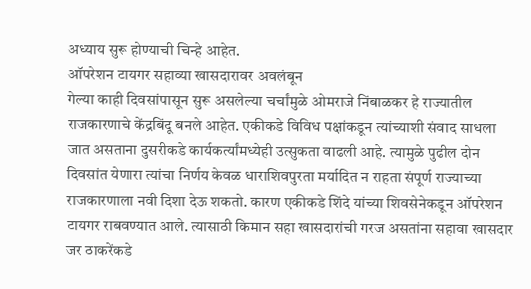अध्याय सुरू होण्याची चिन्हे आहेत.
ऑपरेशन टायगर सहाव्या खासदारावर अवलंबून
गेल्या काही दिवसांपासून सुरू असलेल्या चर्चांमुळे ओमराजे निंबाळकर हे राज्यातील राजकारणाचे केंद्रबिंदू बनले आहेत. एकीकडे विविध पक्षांकडून त्यांच्याशी संवाद साधला जात असताना दुसरीकडे कार्यकर्त्यांमध्येही उत्सुकता वाढली आहे. त्यामुळे पुढील दोन दिवसांत येणारा त्यांचा निर्णय केवळ धाराशिवपुरता मर्यादित न राहता संपूर्ण राज्याच्या राजकारणाला नवी दिशा देऊ शकतो. कारण एकीकडे शिंदे यांच्या शिवसेनेकडून ऑपरेशन टायगर राबवण्यात आले. त्यासाठी किमान सहा खासदारांची गरज असतांना सहावा खासदार जर ठाकरेंकडे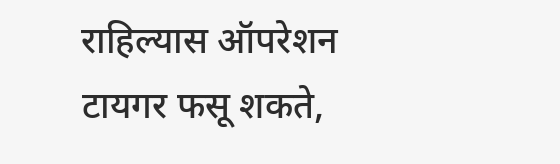राहिल्यास ऑपरेशन टायगर फसू शकते,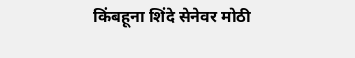किंबहूना शिंदे सेनेवर मोठी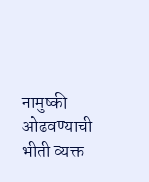नामुष्की ओढवण्याची भीती व्यक्त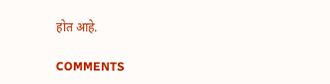होत आहे.

COMMENTS